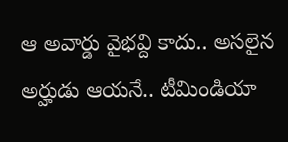ఆ అవార్డు వైభవ్ది కాదు.. అసలైన అర్హుడు ఆయనే.. టీమిండియా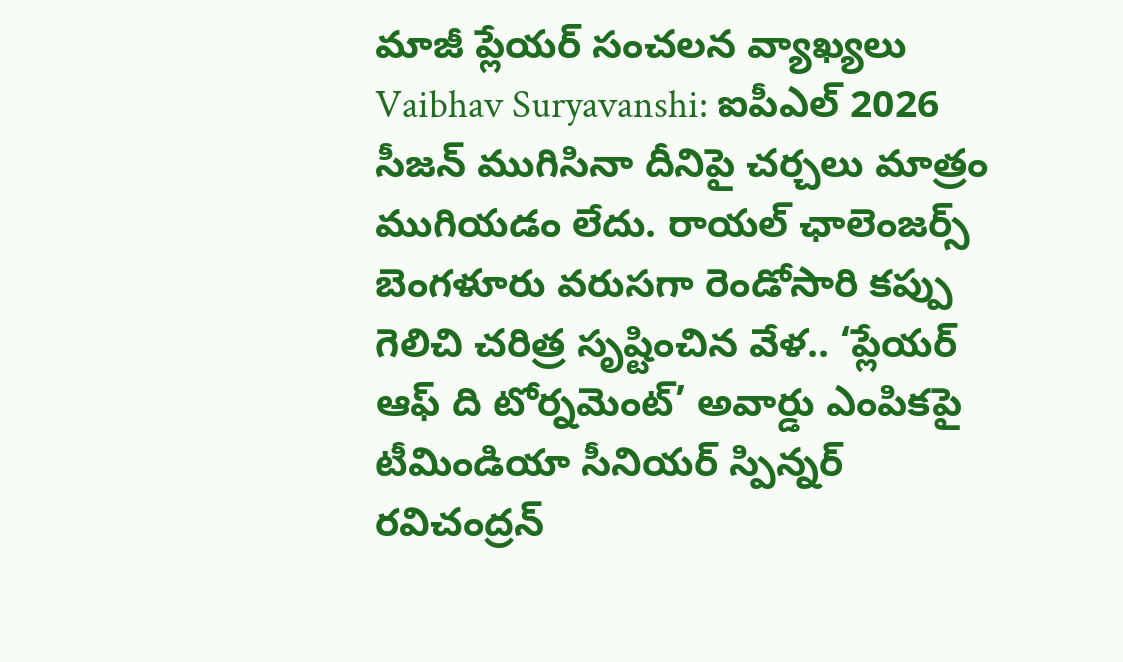మాజీ ప్లేయర్ సంచలన వ్యాఖ్యలు
Vaibhav Suryavanshi: ఐపీఎల్ 2026 సీజన్ ముగిసినా దీనిపై చర్చలు మాత్రం ముగియడం లేదు. రాయల్ ఛాలెంజర్స్ బెంగళూరు వరుసగా రెండోసారి కప్పు గెలిచి చరిత్ర సృష్టించిన వేళ.. ‘ప్లేయర్ ఆఫ్ ది టోర్నమెంట్’ అవార్డు ఎంపికపై టీమిండియా సీనియర్ స్పిన్నర్ రవిచంద్రన్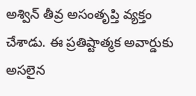అశ్విన్ తీవ్ర అసంతృప్తి వ్యక్తం చేశాడు. ఈ ప్రతిష్టాత్మక అవార్డుకు అసలైన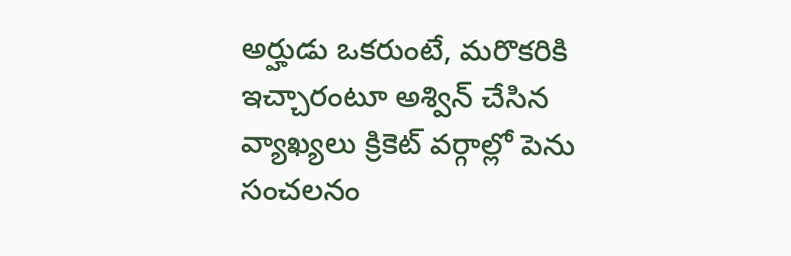అర్హుడు ఒకరుంటే, మరొకరికి ఇచ్చారంటూ అశ్విన్ చేసిన వ్యాఖ్యలు క్రికెట్ వర్గాల్లో పెను సంచలనం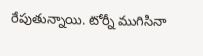రేపుతున్నాయి. టోర్నీ ముగిసినా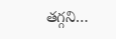తగ్గని…